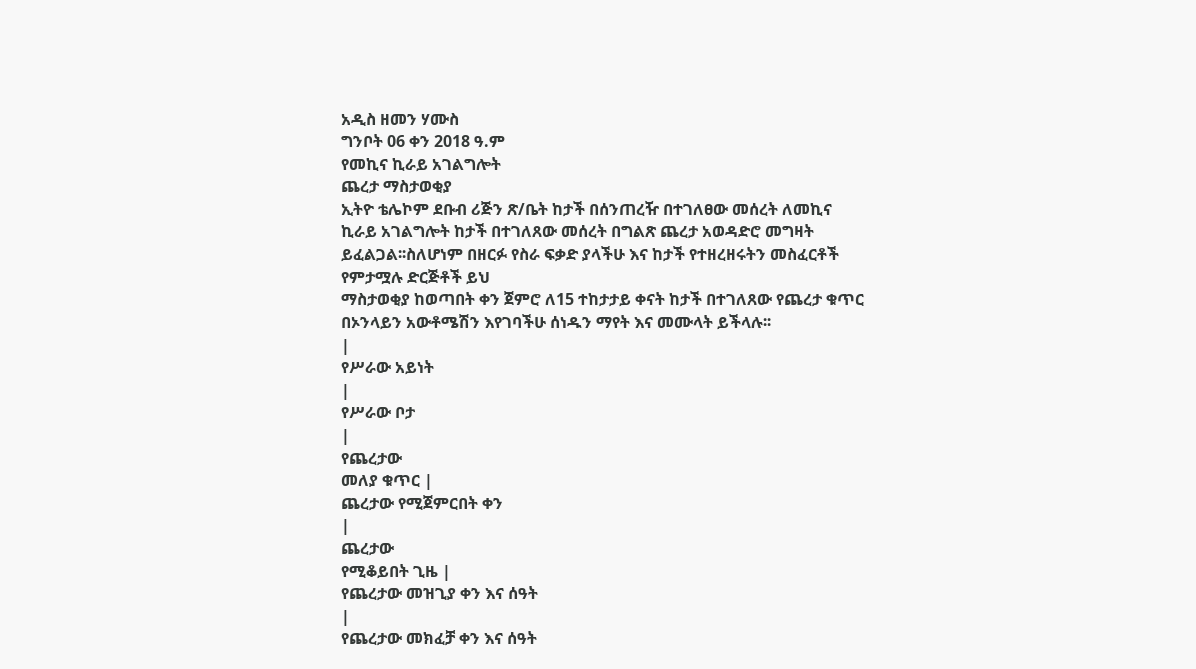አዲስ ዘመን ሃሙስ
ግንቦት 06 ቀን 2018 ዓ.ም
የመኪና ኪራይ አገልግሎት
ጨረታ ማስታወቂያ
ኢትዮ ቴሌኮም ደቡብ ሪጅን ጽ/ቤት ከታች በሰንጠረዥ በተገለፀው መሰረት ለመኪና ኪራይ አገልግሎት ከታች በተገለጸው መሰረት በግልጽ ጨረታ አወዳድሮ መግዛት ይፈልጋል፡፡ስለሆነም በዘርፉ የስራ ፍቃድ ያላችሁ እና ከታች የተዘረዘሩትን መስፈርቶች የምታሟሉ ድርጅቶች ይህ
ማስታወቂያ ከወጣበት ቀን ጀምሮ ለ15 ተከታታይ ቀናት ከታች በተገለጸው የጨረታ ቁጥር በኦንላይን አውቶሜሽን እየገባችሁ ሰነዱን ማየት እና መሙላት ይችላሉ፡፡
|
የሥራው አይነት
|
የሥራው ቦታ
|
የጨረታው
መለያ ቁጥር |
ጨረታው የሚጀምርበት ቀን
|
ጨረታው
የሚቆይበት ጊዜ |
የጨረታው መዝጊያ ቀን እና ሰዓት
|
የጨረታው መክፈቻ ቀን እና ሰዓት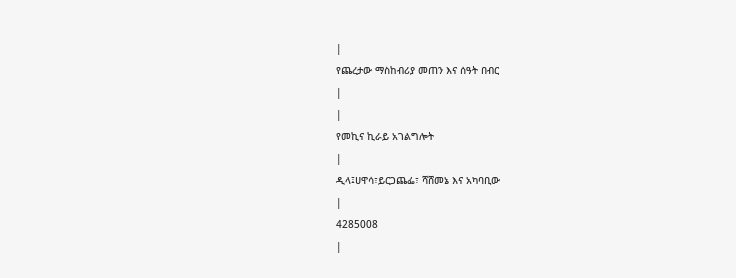|
የጨረታው ማስከብሪያ መጠን እና ሰዓት በብር
|
|
የመኪና ኪራይ አገልግሎት
|
ዲላ፤ሀዋሳ፣ይርጋጨፌ፣ ሻሸመኔ እና አካባቢው
|
4285008
|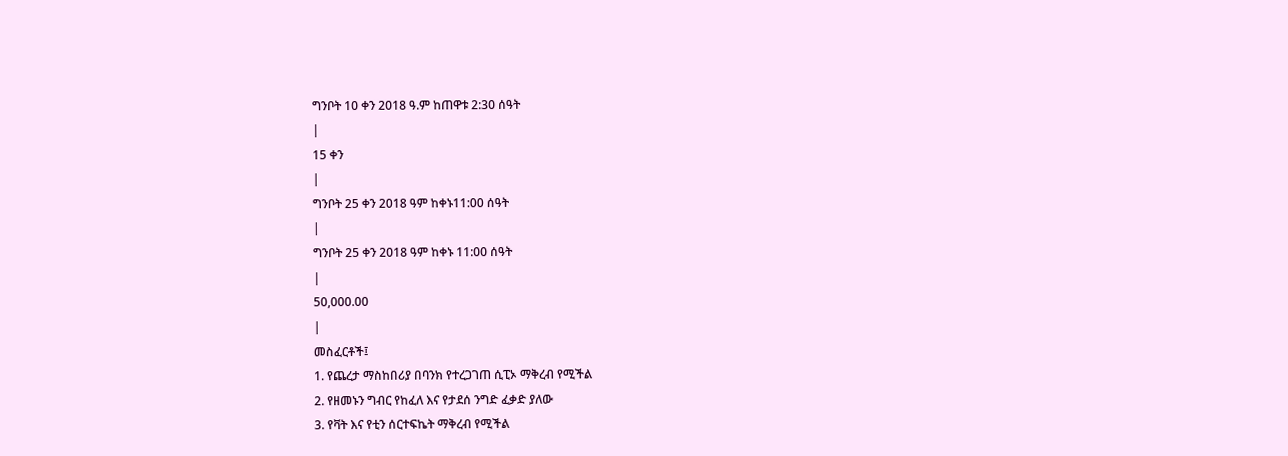ግንቦት 10 ቀን 2018 ዓ.ም ከጠዋቱ 2:30 ሰዓት
|
15 ቀን
|
ግንቦት 25 ቀን 2018 ዓም ከቀኑ11:00 ሰዓት
|
ግንቦት 25 ቀን 2018 ዓም ከቀኑ 11:00 ሰዓት
|
50,000.00
|
መስፈርቶች፤
1. የጨረታ ማስከበሪያ በባንክ የተረጋገጠ ሲፒኦ ማቅረብ የሚችል
2. የዘመኑን ግብር የከፈለ እና የታደሰ ንግድ ፈቃድ ያለው
3. የቫት እና የቲን ሰርተፍኬት ማቅረብ የሚችል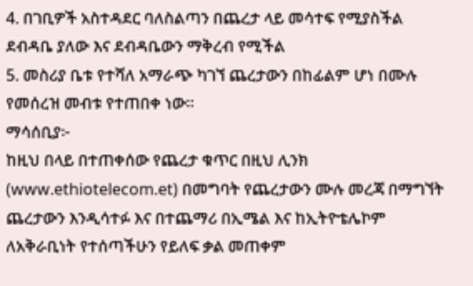4. በገቢዎች አስተዳደር ባለስልጣን በጨረታ ላይ መሳተፍ የሚያስችል ደብዳቤ ያለው እና ደብዳቤውን ማቅረብ የሚችል
5. መስሪያ ቤቱ የተሻለ አማራጭ ካገኘ ጨረታውን በከፊልም ሆነ በሙሉ የመሰረዝ መብቱ የተጠበቀ ነው፡፡
ማሳሰቢያ፦
ከዚህ በላይ በተጠቀሰው የጨረታ ቁጥር በዚህ ሊንክ (www.ethiotelecom.et) በመግባት የጨረታውን ሙሉ መረጃ በማግኘት ጨረታውን እንዲሳተፉ እና በተጨማሪ በኢሜል እና ከኢትዮቴሌኮም ለአቅራቢነት የተሰጣችሁን የይለፍ ቃል መጠቀም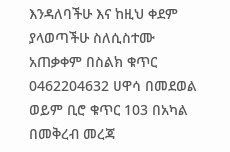እንዳለባችሁ እና ከዚህ ቀደም ያላወጣችሁ ስለሲስተሙ አጠቃቀም በስልክ ቁጥር 0462204632 ሀዋሳ በመደወል ወይም ቢሮ ቁጥር 103 በአካል በመቅረብ መረጃ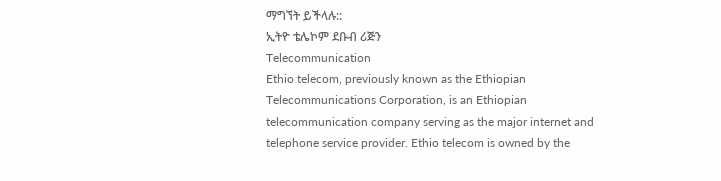ማግኘት ይችላሉ::
ኢትዮ ቴሌኮም ደቡብ ሪጅን
Telecommunication
Ethio telecom, previously known as the Ethiopian Telecommunications Corporation, is an Ethiopian telecommunication company serving as the major internet and telephone service provider. Ethio telecom is owned by the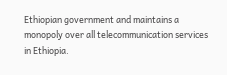Ethiopian government and maintains a monopoly over all telecommunication services in Ethiopia.